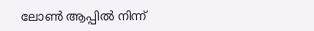ലോൺ ആപ്പിൽ നിന്ന്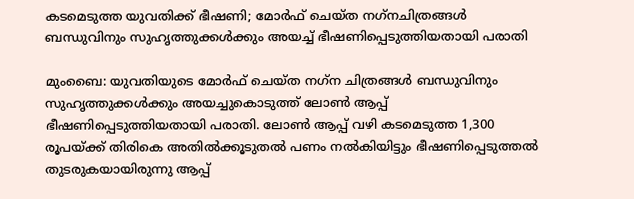കടമെടുത്ത യുവതിക്ക് ഭീഷണി; മോർഫ് ചെയ്ത നഗ്‌നചിത്രങ്ങൾ ബന്ധുവിനും സുഹൃത്തുക്കൾക്കും അയച്ച് ഭീഷണിപ്പെടുത്തിയതായി പരാതി

മുംബൈ: യുവതിയുടെ മോർഫ് ചെയ്ത നഗ്‌ന ചിത്രങ്ങൾ ബന്ധുവിനും സുഹൃത്തുക്കൾക്കും അയച്ചുകൊടുത്ത് ലോൺ ആപ്പ് ഭീഷണിപ്പെടുത്തിയതായി പരാതി. ലോൺ ആപ്പ് വഴി കടമെടുത്ത 1,300 രൂപയ്ക്ക് തിരികെ അതിൽക്കൂടുതൽ പണം നൽകിയിട്ടും ഭീഷണിപ്പെടുത്തൽ തുടരുകയായിരുന്നു ആപ്പ്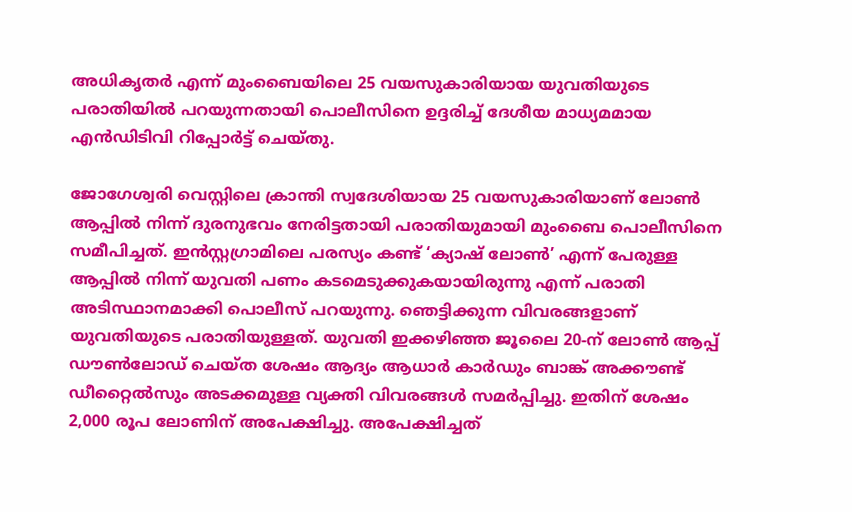അധികൃതർ എന്ന് മുംബൈയിലെ 25 വയസുകാരിയായ യുവതിയുടെ പരാതിയിൽ പറയുന്നതായി പൊലീസിനെ ഉദ്ദരിച്ച് ദേശീയ മാധ്യമമായ എൻഡിടിവി റിപ്പോർട്ട് ചെയ്തു.

ജോഗേശ്വരി വെസ്റ്റിലെ ക്രാന്തി സ്വദേശിയായ 25 വയസുകാരിയാണ് ലോൺ ആപ്പിൽ നിന്ന് ദുരനുഭവം നേരിട്ടതായി പരാതിയുമായി മുംബൈ പൊലീസിനെ സമീപിച്ചത്. ഇൻസ്റ്റഗ്രാമിലെ പരസ്യം കണ്ട് ‘ക്യാഷ് ലോൺ’ എന്ന് പേരുള്ള ആപ്പിൽ നിന്ന് യുവതി പണം കടമെടുക്കുകയായിരുന്നു എന്ന് പരാതി അടിസ്ഥാനമാക്കി പൊലീസ് പറയുന്നു. ഞെട്ടിക്കുന്ന വിവരങ്ങളാണ് യുവതിയുടെ പരാതിയുള്ളത്. യുവതി ഇക്കഴിഞ്ഞ ജൂലൈ 20-ന് ലോൺ ആപ്പ് ഡൗൺലോഡ് ചെയ്ത ശേഷം ആദ്യം ആധാർ കാർഡും ബാങ്ക് അക്കൗണ്ട് ഡീറ്റൈൽസും അടക്കമുള്ള വ്യക്തി വിവരങ്ങൾ സമർപ്പിച്ചു. ഇതിന് ശേഷം 2,000 രൂപ ലോണിന് അപേക്ഷിച്ചു. അപേക്ഷിച്ചത്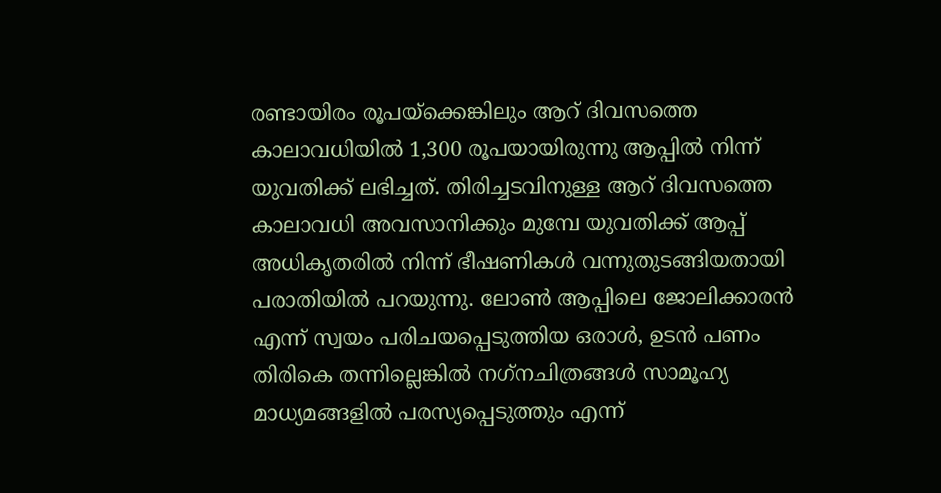രണ്ടായിരം രൂപയ്ക്കെങ്കിലും ആറ് ദിവസത്തെ കാലാവധിയിൽ 1,300 രൂപയായിരുന്നു ആപ്പിൽ നിന്ന് യുവതിക്ക് ലഭിച്ചത്. തിരിച്ചടവിനുള്ള ആറ് ദിവസത്തെ കാലാവധി അവസാനിക്കും മുമ്പേ യുവതിക്ക് ആപ്പ് അധികൃതരിൽ നിന്ന് ഭീഷണികൾ വന്നുതുടങ്ങിയതായി പരാതിയിൽ പറയുന്നു. ലോൺ ആപ്പിലെ ജോലിക്കാരൻ എന്ന് സ്വയം പരിചയപ്പെടുത്തിയ ഒരാൾ, ഉടൻ പണം തിരികെ തന്നില്ലെങ്കിൽ നഗ്‌നചിത്രങ്ങൾ സാമൂഹ്യ മാധ്യമങ്ങളിൽ പരസ്യപ്പെടുത്തും എന്ന്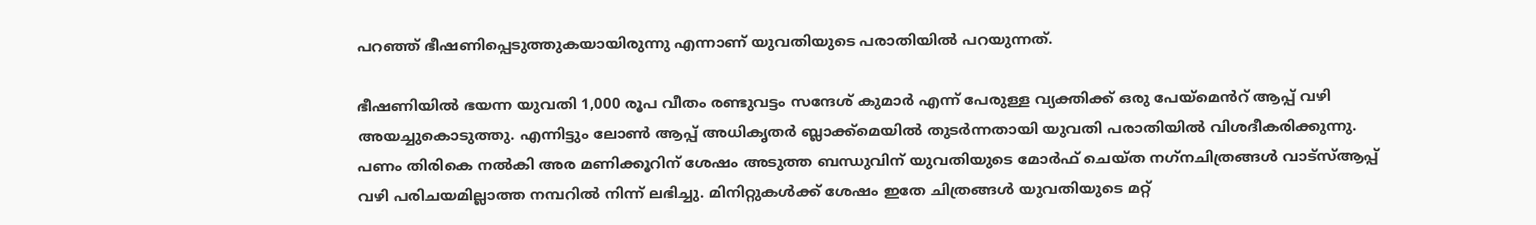പറഞ്ഞ് ഭീഷണിപ്പെടുത്തുകയായിരുന്നു എന്നാണ് യുവതിയുടെ പരാതിയിൽ പറയുന്നത്.

ഭീഷണിയിൽ ഭയന്ന യുവതി 1,000 രൂപ വീതം രണ്ടുവട്ടം സന്ദേശ് കുമാർ എന്ന് പേരുള്ള വ്യക്തിക്ക് ഒരു പേയ്മെൻറ് ആപ്പ് വഴി അയച്ചുകൊടുത്തു. എന്നിട്ടും ലോൺ ആപ്പ് അധികൃതർ ബ്ലാക്ക്മെയിൽ തുടർന്നതായി യുവതി പരാതിയിൽ വിശദീകരിക്കുന്നു. പണം തിരികെ നൽകി അര മണിക്കൂറിന് ശേഷം അടുത്ത ബന്ധുവിന് യുവതിയുടെ മോർഫ് ചെയ്ത നഗ്‌നചിത്രങ്ങൾ വാട്സ്ആപ്പ് വഴി പരിചയമില്ലാത്ത നമ്പറിൽ നിന്ന് ലഭിച്ചു. മിനിറ്റുകൾക്ക് ശേഷം ഇതേ ചിത്രങ്ങൾ യുവതിയുടെ മറ്റ്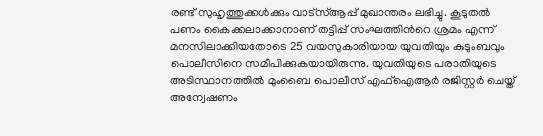രണ്ട് സുഹൃത്തുക്കൾക്കും വാട്സ്ആപ്പ് മുഖാന്തരം ലഭിച്ചു. കൂടുതൽ പണം കൈക്കലാക്കാനാണ് തട്ടിപ്പ് സംഘത്തിൻറെ ശ്രമം എന്ന് മനസിലാക്കിയതോടെ 25 വയസുകാരിയായ യുവതിയും കുടുംബവും പൊലീസിനെ സമീപിക്കുകയായിരുന്നു. യുവതിയുടെ പരാതിയുടെ അടിസ്ഥാനത്തിൽ മുംബൈ പൊലീസ് എഫ്ഐആർ രജിസ്റ്റർ ചെയ്ത് അന്വേഷണം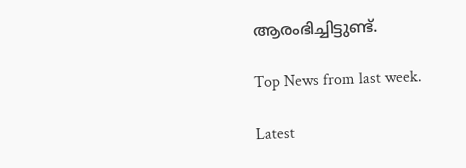ആരംഭിച്ചിട്ടുണ്ട്.

Top News from last week.

Latest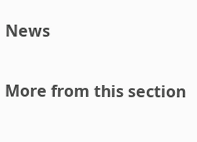News

More from this section